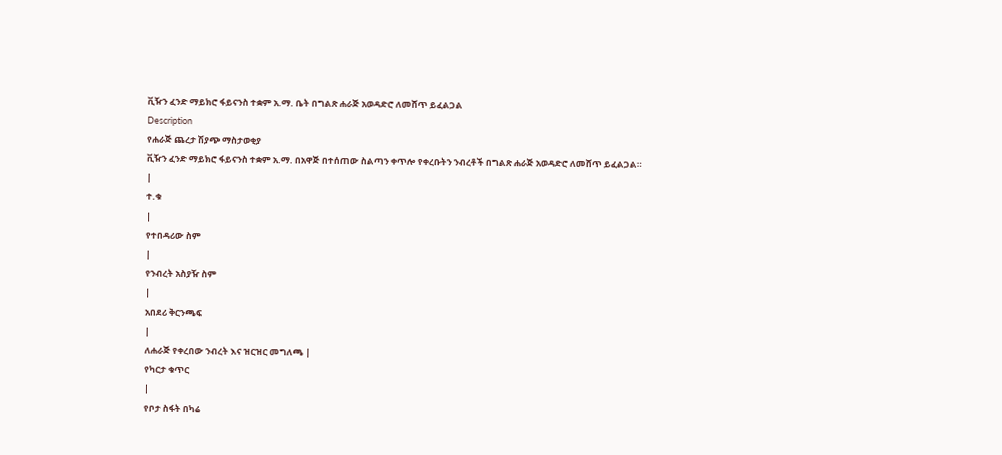ቪዥን ፈንድ ማይክሮ ፋይናንስ ተቋም አ.ማ. ቤት በግልጽ ሐራጅ አወዳድሮ ለመሸጥ ይፈልጋል
Description
የሐራጅ ጨረታ ሽያጭ ማስታወቂያ
ቪዥን ፈንድ ማይክሮ ፋይናንስ ተቋም አ.ማ. በአዋጅ በተሰጠው ስልጣን ቀጥሎ የቀረቡትን ንብረቶች በግልጽ ሐራጅ አወዳድሮ ለመሸጥ ይፈልጋል።
|
ተ.ቁ
|
የተበዳሪው ስም
|
የንብረት አስያዥ ስም
|
አበደሪ ቅርንጫፍ
|
ለሐራጅ የቀረበው ንብረት እና ዝርዝር መግለጫ |
የካርታ ቁጥር
|
የቦታ ስፋት በካሬ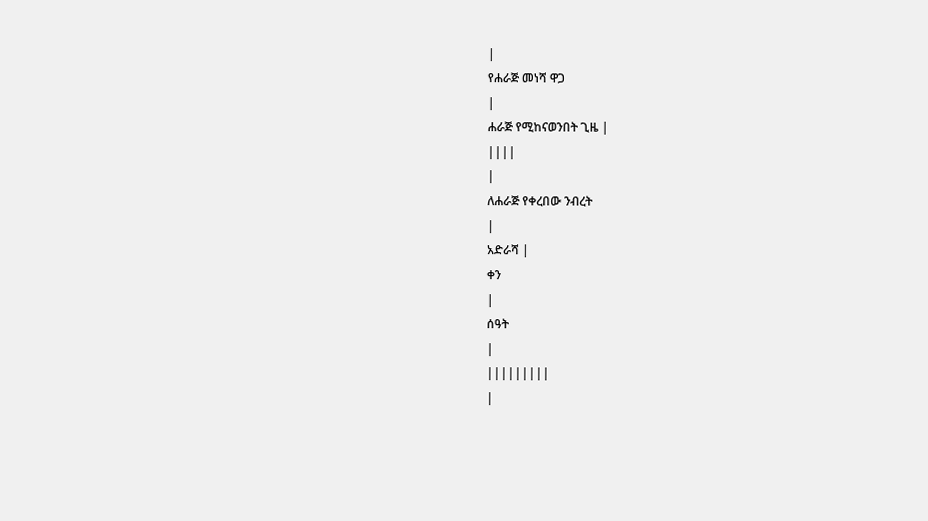|
የሐራጅ መነሻ ዋጋ
|
ሐራጅ የሚከናወንበት ጊዜ |
||||
|
ለሐራጅ የቀረበው ንብረት
|
አድራሻ |
ቀን
|
ሰዓት
|
|||||||||
|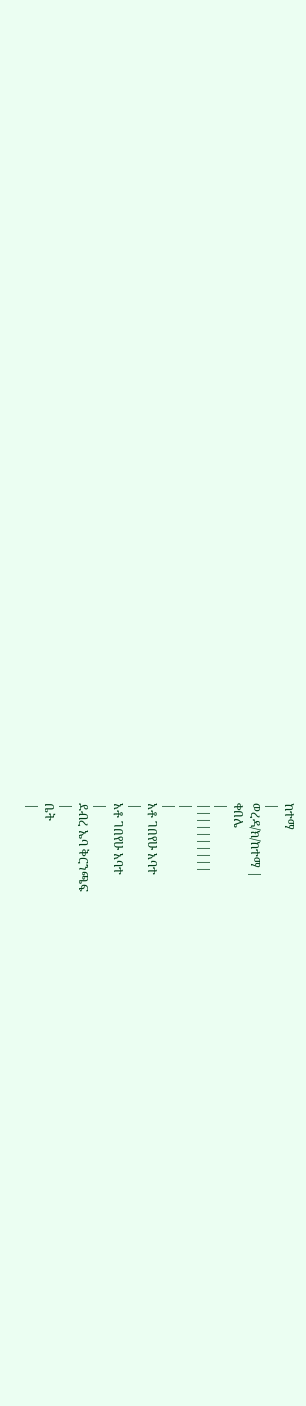ከተማ
|
ወረዳ/ክ/ከተማ |
ቀበሌ
|
||||||||||
|
|
አቶ ገበየሁ አባተ
|
አቶ ገበየሁ አባተ
|
ደብረ ኤባ ቅርንጫፍ
|
ቤት
|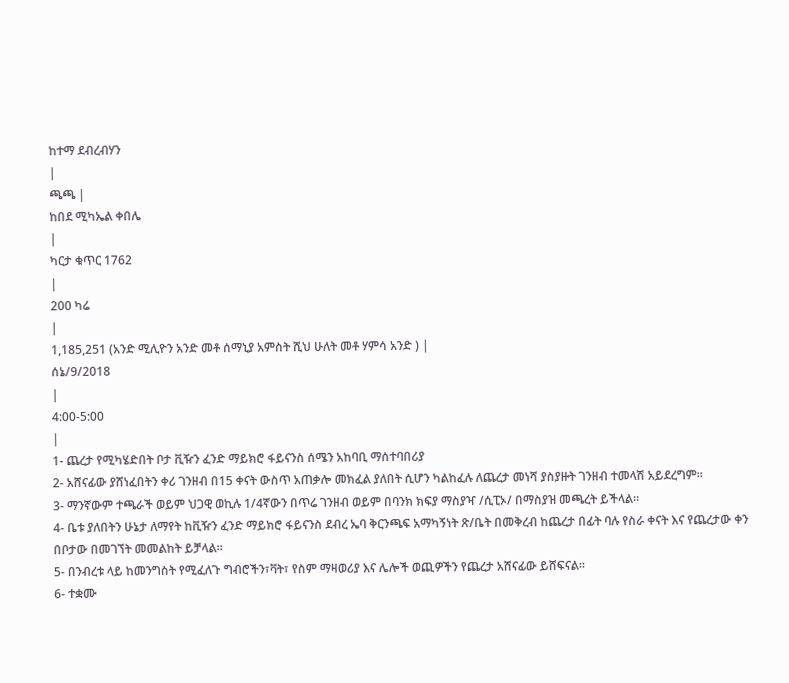ከተማ ደብረብሃን
|
ጫጫ |
ከበደ ሚካኤል ቀበሌ
|
ካርታ ቁጥር 1762
|
200 ካሬ
|
1,185,251 (አንድ ሚሊዮን አንድ መቶ ሰማኒያ አምስት ሺህ ሁለት መቶ ሃምሳ አንድ ) |
ሰኔ/9/2018
|
4:00-5:00
|
1- ጨረታ የሚካሄድበት ቦታ ቪዥን ፈንድ ማይክሮ ፋይናንስ ሰሜን አከባቢ ማሰተባበሪያ
2- አሸናፊው ያሸነፈበትን ቀሪ ገንዘብ በ15 ቀናት ውስጥ አጠቃሎ መክፈል ያለበት ሲሆን ካልከፈሉ ለጨረታ መነሻ ያስያዙት ገንዘብ ተመላሽ አይደረግም።
3- ማንኛውም ተጫራች ወይም ህጋዊ ወኪሉ 1/4ኛውን በጥሬ ገንዘብ ወይም በባንክ ክፍያ ማስያዣ /ሲፒኦ/ በማስያዝ መጫረት ይችላል።
4- ቤቱ ያለበትን ሁኔታ ለማየት ከቪዥን ፈንድ ማይክሮ ፋይናንስ ደብረ ኤባ ቅርንጫፍ አማካኝነት ጽ/ቤት በመቅረብ ከጨረታ በፊት ባሉ የስራ ቀናት እና የጨረታው ቀን በቦታው በመገኘት መመልከት ይቻላል።
5- በንብረቱ ላይ ከመንግስት የሚፈለጉ ግብሮችን፣ቫት፣ የስም ማዛወሪያ እና ሌሎች ወጪዎችን የጨረታ አሸናፊው ይሸፍናል።
6- ተቋሙ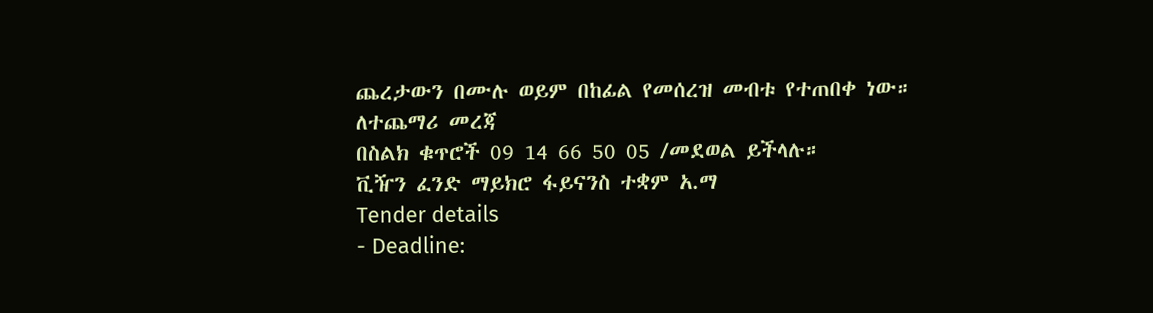ጨረታውን በሙሉ ወይም በከፊል የመሰረዝ መብቱ የተጠበቀ ነው።
ለተጨማሪ መረጃ
በስልክ ቁጥሮች 09 14 66 50 05 /መደወል ይችላሉ።
ቪዥን ፈንድ ማይክሮ ፋይናንስ ተቋም አ.ማ
Tender details
- Deadline: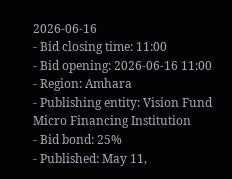2026-06-16
- Bid closing time: 11:00
- Bid opening: 2026-06-16 11:00
- Region: Amhara
- Publishing entity: Vision Fund Micro Financing Institution
- Bid bond: 25%
- Published: May 11,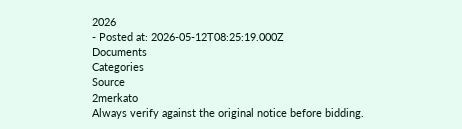2026
- Posted at: 2026-05-12T08:25:19.000Z
Documents
Categories
Source
2merkato
Always verify against the original notice before bidding.